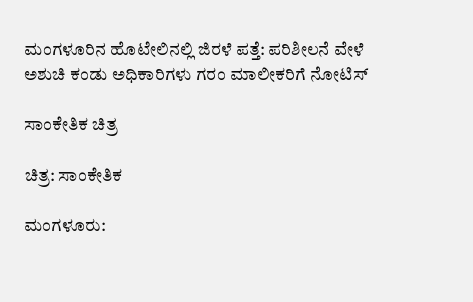ಮಂಗಳೂರಿನ ಹೊಟೇಲಿನಲ್ಲಿ ಜಿರಳೆ ಪತ್ತೆ: ಪರಿಶೀಲನೆ ವೇಳೆ ಅಶುಚಿ ಕಂಡು ಅಧಿಕಾರಿಗಳು ಗರಂ ಮಾಲೀಕರಿಗೆ ನೋಟಿಸ್

ಸಾಂಕೇತಿಕ ಚಿತ್ರ

ಚಿತ್ರ: ಸಾಂಕೇತಿಕ

ಮಂಗಳೂರು: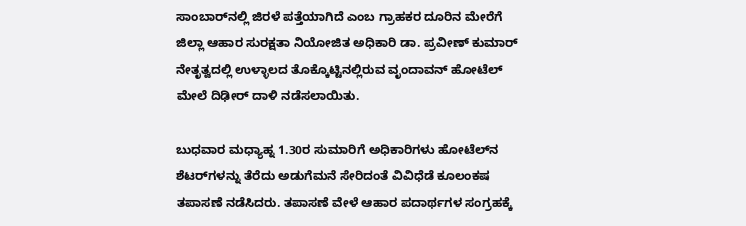ಸಾಂಬಾರ್‌ನಲ್ಲಿ ಜಿರಳೆ ಪತ್ತೆಯಾಗಿದೆ ಎಂಬ ಗ್ರಾಹಕರ ದೂರಿನ ಮೇರೆಗೆ ಜಿಲ್ಲಾ ಆಹಾರ ಸುರಕ್ಷತಾ ನಿಯೋಜಿತ ಅಧಿಕಾರಿ ಡಾ. ಪ್ರವೀಣ್ ಕುಮಾರ್ ನೇತೃತ್ವದಲ್ಲಿ ಉಳ್ಳಾಲದ ತೊಕ್ಕೊಟ್ಟಿನಲ್ಲಿರುವ ವೃಂದಾವನ್ ಹೋಟೆಲ್ ಮೇಲೆ ದಿಢೀರ್ ದಾಳಿ ನಡೆಸಲಾಯಿತು.

ಬುಧವಾರ ಮಧ್ಯಾಹ್ನ 1.30ರ ಸುಮಾರಿಗೆ ಅಧಿಕಾರಿಗಳು ಹೋಟೆಲ್‌ನ ಶೆಟರ್‌ಗಳನ್ನು ತೆರೆದು ಅಡುಗೆಮನೆ ಸೇರಿದಂತೆ ವಿವಿಧೆಡೆ ಕೂಲಂಕಷ ತಪಾಸಣೆ ನಡೆಸಿದರು. ತಪಾಸಣೆ ವೇಳೆ ಆಹಾರ ಪದಾರ್ಥಗಳ ಸಂಗ್ರಹಕ್ಕೆ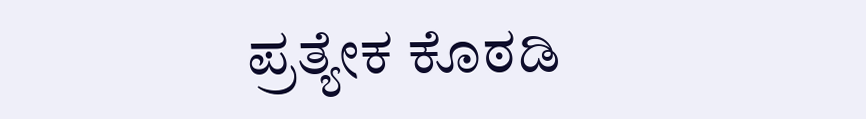ಪ್ರತ್ಯೇಕ ಕೊಠಡಿ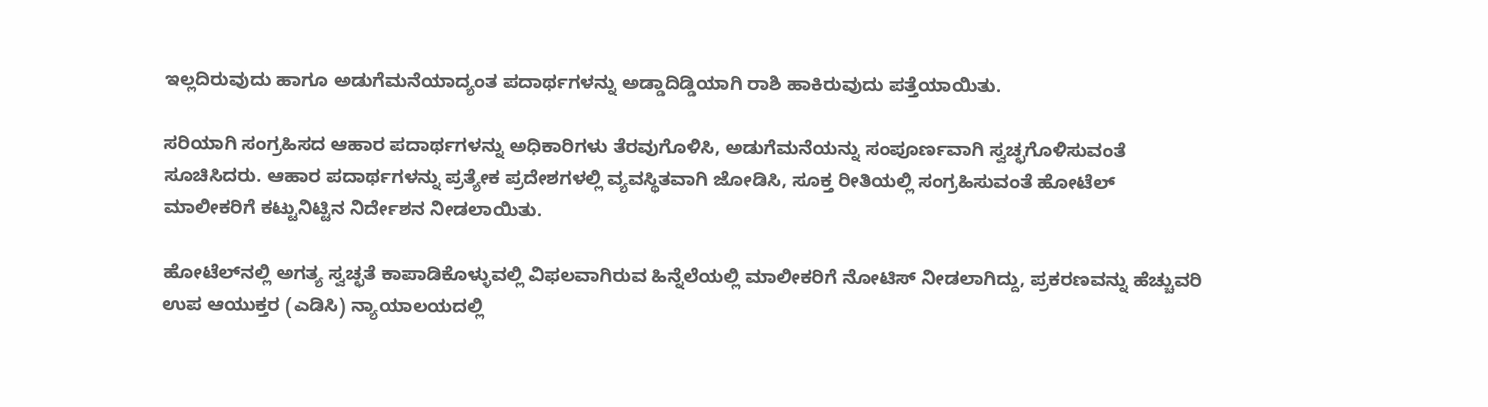ಇಲ್ಲದಿರುವುದು ಹಾಗೂ ಅಡುಗೆಮನೆಯಾದ್ಯಂತ ಪದಾರ್ಥಗಳನ್ನು ಅಡ್ಡಾದಿಡ್ಡಿಯಾಗಿ ರಾಶಿ ಹಾಕಿರುವುದು ಪತ್ತೆಯಾಯಿತು.

ಸರಿಯಾಗಿ ಸಂಗ್ರಹಿಸದ ಆಹಾರ ಪದಾರ್ಥಗಳನ್ನು ಅಧಿಕಾರಿಗಳು ತೆರವುಗೊಳಿಸಿ, ಅಡುಗೆಮನೆಯನ್ನು ಸಂಪೂರ್ಣವಾಗಿ ಸ್ವಚ್ಛಗೊಳಿಸುವಂತೆ ಸೂಚಿಸಿದರು. ಆಹಾರ ಪದಾರ್ಥಗಳನ್ನು ಪ್ರತ್ಯೇಕ ಪ್ರದೇಶಗಳಲ್ಲಿ ವ್ಯವಸ್ಥಿತವಾಗಿ ಜೋಡಿಸಿ, ಸೂಕ್ತ ರೀತಿಯಲ್ಲಿ ಸಂಗ್ರಹಿಸುವಂತೆ ಹೋಟೆಲ್ ಮಾಲೀಕರಿಗೆ ಕಟ್ಟುನಿಟ್ಟಿನ ನಿರ್ದೇಶನ ನೀಡಲಾಯಿತು.

ಹೋಟೆಲ್‌ನಲ್ಲಿ ಅಗತ್ಯ ಸ್ವಚ್ಛತೆ ಕಾಪಾಡಿಕೊಳ್ಳುವಲ್ಲಿ ವಿಫಲವಾಗಿರುವ ಹಿನ್ನೆಲೆಯಲ್ಲಿ ಮಾಲೀಕರಿಗೆ ನೋಟಿಸ್ ನೀಡಲಾಗಿದ್ದು, ಪ್ರಕರಣವನ್ನು ಹೆಚ್ಚುವರಿ ಉಪ ಆಯುಕ್ತರ (ಎಡಿಸಿ) ನ್ಯಾಯಾಲಯದಲ್ಲಿ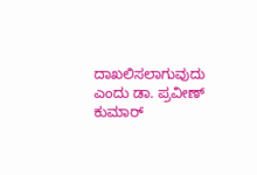ದಾಖಲಿಸಲಾಗುವುದು ಎಂದು ಡಾ. ಪ್ರವೀಣ್ ಕುಮಾರ್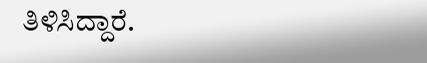ತಿಳಿಸಿದ್ದಾರೆ.